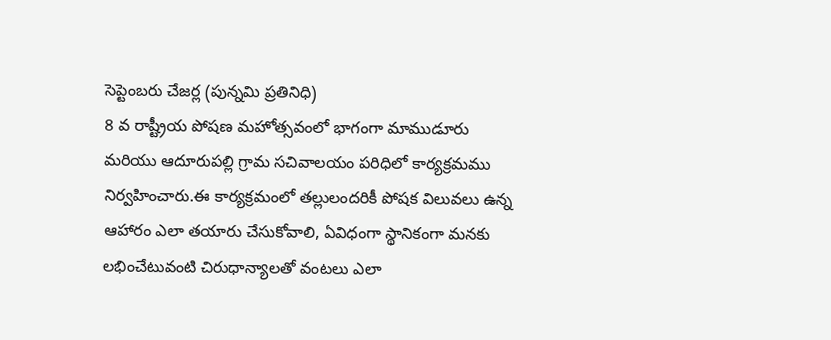సెప్టెంబరు చేజర్ల (పున్నమి ప్రతినిధి)
8 వ రాష్ట్రీయ పోషణ మహోత్సవంలో భాగంగా మాముడూరు మరియు ఆదూరుపల్లి గ్రామ సచివాలయం పరిధిలో కార్యక్రమము నిర్వహించారు.ఈ కార్యక్రమంలో తల్లులందరికీ పోషక విలువలు ఉన్న ఆహారం ఎలా తయారు చేసుకోవాలి, ఏవిధంగా స్థానికంగా మనకు లభించేటువంటి చిరుధాన్యాలతో వంటలు ఎలా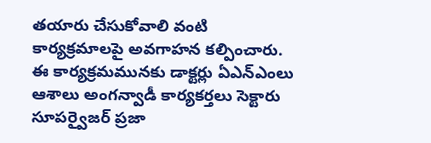తయారు చేసుకోవాలి వంటి కార్యక్రమాలపై అవగాహన కల్పించారు. ఈ కార్యక్రమమునకు డాక్టర్లు ఏఎన్ఎంలు ఆశాలు అంగన్వాడీ కార్యకర్తలు సెక్టారు సూపర్వైజర్ ప్రజా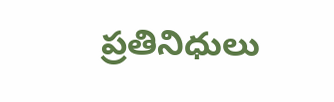ప్రతినిధులు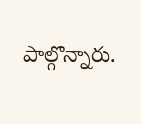పాల్గొన్నారు.